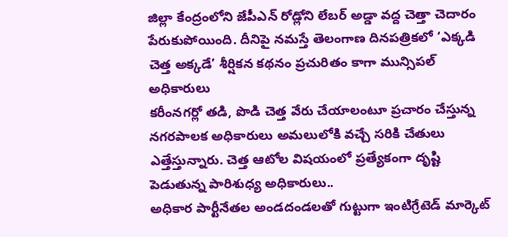జిల్లా కేంద్రంలోని జేపీఎన్ రోడ్లోని లేబర్ అడ్డా వద్ద చెత్తా చెదారం పేరుకుపోయింది. దీనిపై నమస్తే తెలంగాణ దినపత్రికలో ‘ఎక్కడి చెత్త అక్కడే’ శీర్షికన కథనం ప్రచురితం కాగా మున్సిపల్ అధికారులు
కరీంనగర్లో తడి, పొడి చెత్త వేరు చేయాలంటూ ప్రచారం చేస్తున్న నగరపాలక అధికారులు అమలులోకి వచ్చే సరికి చేతులు ఎత్తేస్తున్నారు. చెత్త ఆటోల విషయంలో ప్రత్యేకంగా దృష్టి పెడుతున్న పారిశుధ్య అధికారులు..
అధికార పార్టీనేతల అండదండలతో గుట్టుగా ఇంటిగ్రేటెడ్ మార్కెట్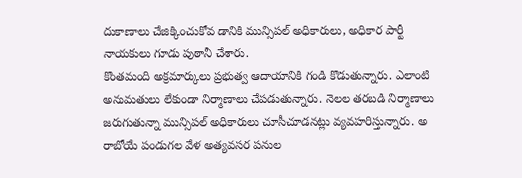దుకాణాలు చేజిక్కించుకోవ డానికి మున్సిపల్ అధికారులు, అధికార పార్టీ నాయకులు గూడు పుఠానీ చేశారు.
కొంతమంది అక్రమార్కులు ప్రభుత్వ ఆదాయానికి గండి కొడుతున్నారు. ఎలాంటి అనుమతులు లేకుండా నిర్మాణాలు చేపడుతున్నారు. నెలల తరబడి నిర్మాణాలు జరుగుతున్నా మున్సిపల్ అధికారులు చూసీచూడనట్లు వ్యవహరిస్తున్నారు. అ
రాబోయే పండుగల వేళ అత్యవసర పనుల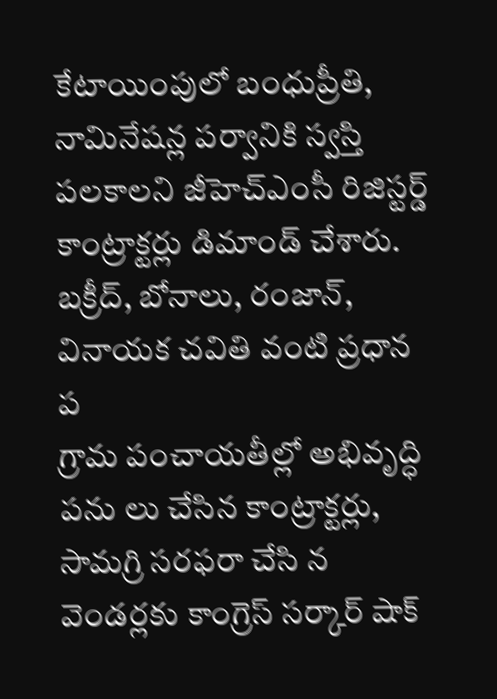కేటాయింపులో బంధుప్రీతి, నామినేషన్ల పర్వానికి స్వస్తి పలకాలని జీహెచ్ఎంసీ రిజిస్టర్డ్ కాంట్రాక్టర్లు డిమాండ్ చేశారు. బక్రీద్, బోనాలు, రంజాన్, వినాయక చవితి వంటి ప్రధాన ప
గ్రామ పంచాయతీల్లో అభివృద్ధి పను లు చేసిన కాంట్రాక్టర్లు, సామగ్రి సరఫరా చేసి న వెండర్లకు కాంగ్రెస్ సర్కార్ షాక్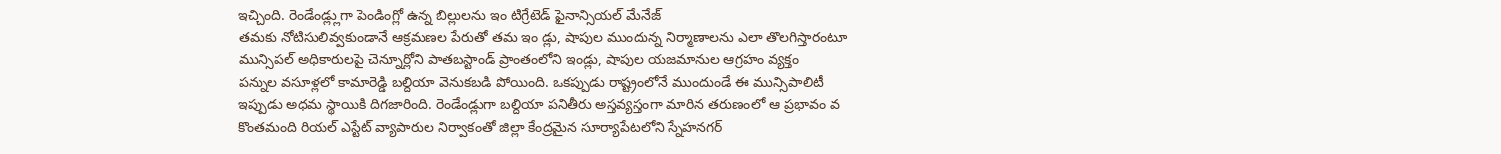ఇచ్చింది. రెండేండ్ల్లుగా పెండింగ్లో ఉన్న బిల్లులను ఇం టిగ్రేటెడ్ ఫైనాన్సియల్ మేనేజ్
తమకు నోటిసులివ్వకుండానే ఆక్రమణల పేరుతో తమ ఇం డ్లు, షాపుల ముందున్న నిర్మాణాలను ఎలా తొలగిస్తారంటూ మున్సిపల్ అధికారులపై చెన్నూర్లోని పాతబస్టాండ్ ప్రాంతంలోని ఇండ్లు, షాపుల యజమానుల ఆగ్రహం వ్యక్తం
పన్నుల వసూళ్లలో కామారెడ్డి బల్దియా వెనుకబడి పోయింది. ఒకప్పుడు రాష్ట్రంలోనే ముందుండే ఈ మున్సిపాలిటీ ఇప్పుడు అధమ స్థాయికి దిగజారింది. రెండేండ్లుగా బల్దియా పనితీరు అస్తవ్యస్తంగా మారిన తరుణంలో ఆ ప్రభావం వ
కొంతమంది రియల్ ఎస్టేట్ వ్యాపారుల నిర్వాకంతో జిల్లా కేంద్రమైన సూర్యాపేటలోని స్నేహనగర్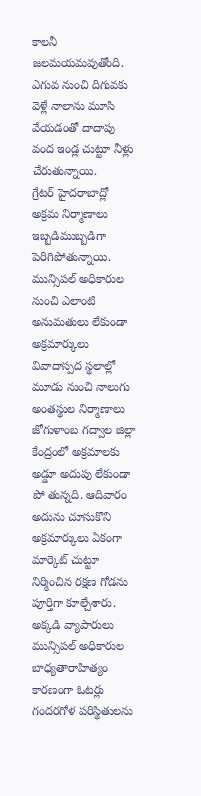కాలనీ జలమయమవుతోంది. ఎగువ నుంచి దిగువకు వెళ్లే నాలాను మూసి వేయడంతో దాదాపు వంద ఇండ్ల చుట్టూ నీళ్లు చేరుతున్నాయి.
గ్రేటర్ హైదరాబాద్లో అక్రమ నిర్మాణాలు ఇబ్బడిముబ్బడిగా పెరిగిపోతున్నాయి. మున్సిపల్ అధికారుల నుంచి ఎలాంటి అనుమతులు లేకుండా అక్రమార్కులు వివాదాస్పద స్థలాల్లో మూడు నుంచి నాలుగు అంతస్థుల నిర్మాణాలు
జోగుళాంబ గద్వాల జిల్లా కేంద్రంలో అక్రమాలకు అడ్డూ అదుపు లేకుండా పో తున్నది. ఆదివారం అదును చూసుకొని అక్రమార్కులు ఏకంగా మార్కెట్ చుట్టూ నిర్మించిన రక్షణ గోడను పూర్తిగా కూల్చేశారు. అక్కడి వ్యాపారులు
మున్సిపల్ అధికారుల బాధ్యతారాహిత్యం కారణంగా ఓటర్లు గందరగోళ పరిస్థితులను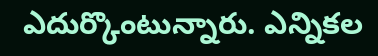ఎదుర్కొంటున్నారు. ఎన్నికల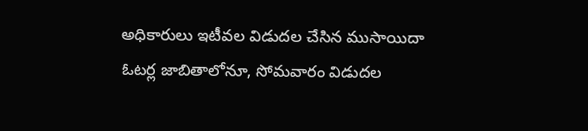అధికారులు ఇటీవల విడుదల చేసిన ముసాయిదా ఓటర్ల జాబితాలోనూ, సోమవారం విడుదల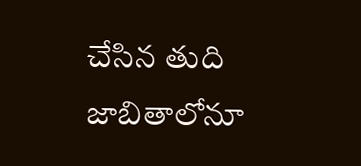చేసిన తుది జాబితాలోనూ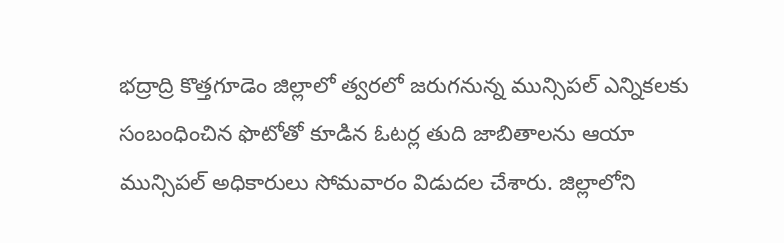భద్రాద్రి కొత్తగూడెం జిల్లాలో త్వరలో జరుగనున్న మున్సిపల్ ఎన్నికలకు సంబంధించిన ఫొటోతో కూడిన ఓటర్ల తుది జాబితాలను ఆయా మున్సిపల్ అధికారులు సోమవారం విడుదల చేశారు. జిల్లాలోని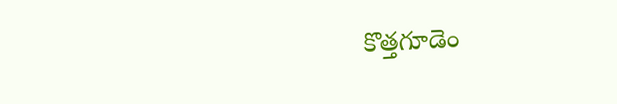కొత్తగూడెం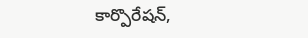కార్పొరేషన్,